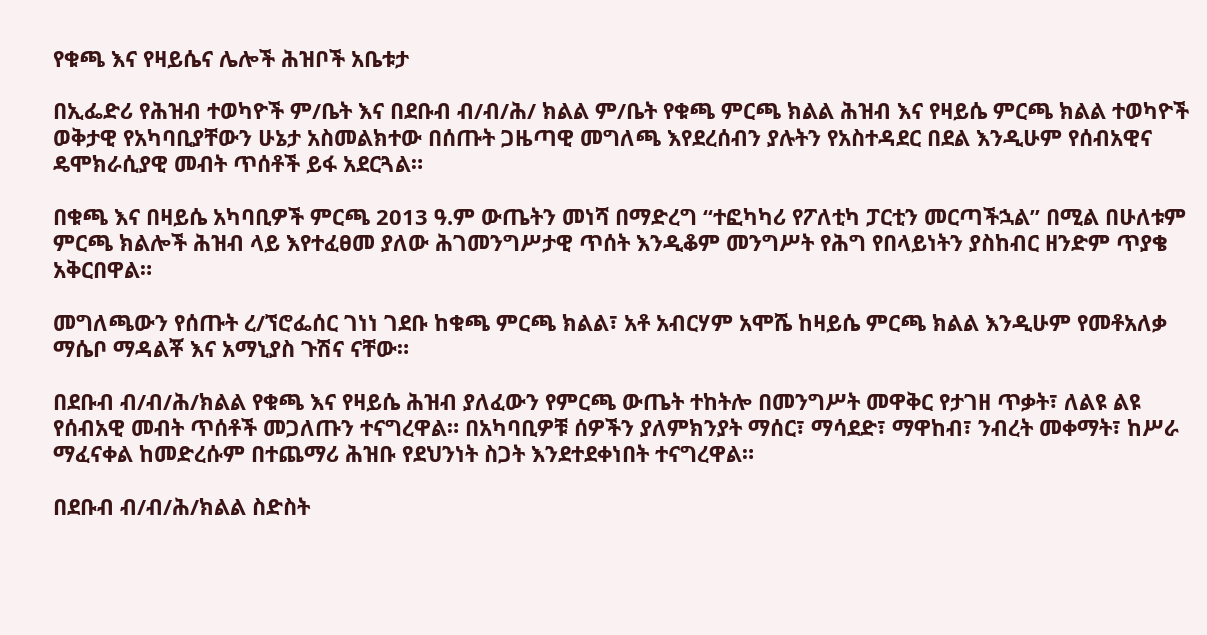የቁጫ እና የዛይሴና ሌሎች ሕዝቦች አቤቱታ

በኢፌድሪ የሕዝብ ተወካዮች ም/ቤት እና በደቡብ ብ/ብ/ሕ/ ክልል ም/ቤት የቁጫ ምርጫ ክልል ሕዝብ እና የዛይሴ ምርጫ ክልል ተወካዮች ወቅታዊ የአካባቢያቸውን ሁኔታ አስመልክተው በሰጡት ጋዜጣዊ መግለጫ እየደረሰብን ያሉትን የአስተዳደር በደል እንዲሁም የሰብአዊና ዴሞክራሲያዊ መብት ጥሰቶች ይፋ አደርጓል።

በቁጫ እና በዛይሴ አካባቢዎች ምርጫ 2013 ዓ.ም ውጤትን መነሻ በማድረግ “ተፎካካሪ የፖለቲካ ፓርቲን መርጣችኋል” በሚል በሁለቱም ምርጫ ክልሎች ሕዝብ ላይ እየተፈፀመ ያለው ሕገመንግሥታዊ ጥሰት እንዲቆም መንግሥት የሕግ የበላይነትን ያስከብር ዘንድም ጥያቄ አቅርበዋል።

መግለጫውን የሰጡት ረ/ኘሮፌሰር ገነነ ገደቡ ከቁጫ ምርጫ ክልል፣ አቶ አብርሃም አሞሼ ከዛይሴ ምርጫ ክልል እንዲሁም የመቶአለቃ ማሴቦ ማዳልቾ እና አማኒያስ ጉሽና ናቸው።

በደቡብ ብ/ብ/ሕ/ክልል የቁጫ እና የዛይሴ ሕዝብ ያለፈውን የምርጫ ውጤት ተከትሎ በመንግሥት መዋቅር የታገዘ ጥቃት፣ ለልዩ ልዩ የሰብአዊ መብት ጥሰቶች መጋለጡን ተናግረዋል። በአካባቢዎቹ ሰዎችን ያለምክንያት ማሰር፣ ማሳደድ፣ ማዋከብ፣ ንብረት መቀማት፣ ከሥራ ማፈናቀል ከመድረሱም በተጨማሪ ሕዝቡ የደህንነት ስጋት እንደተደቀነበት ተናግረዋል።

በደቡብ ብ/ብ/ሕ/ክልል ስድስት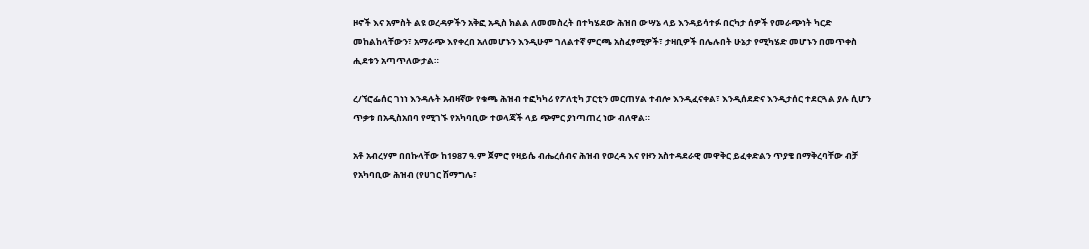ዞኖች እና አምስት ልዩ ወረዳዎችን አቅፎ አዲስ ክልል ለመመስረት በተካሄደው ሕዝበ ውሣኔ ላይ እንዳይሳተፉ በርካታ ሰዎች የመራጭነት ካርድ መከልከላቸውን፣ አማራጭ እየቀረበ አለመሆኑን እንዲሁም ገለልተኛ ምርጫ አስፈፃሚዎች፣ ታዛቢዎች በሌሉበት ሁኔታ የሚካሄድ መሆኑን በመጥቀስ ሒደቱን አጣጥለውታል።

ረ/ኘሮፌሰር ገነነ እንዳሉት አብዛኛው የቁጫ ሕዝብ ተፎካካሪ የፖለቲካ ፓርቲን መርጠሃል ተብሎ እንዲፈናቀል፣ እንዲሰደድና እንዲታሰር ተደርጓል ያሉ ሲሆን ጥቃቱ በአዲስአበባ የሚገኙ የአካባቢው ተወላጃች ላይ ጭምር ያነጣጠረ ነው ብለዋል።

አቶ አብረሃም በበኩላቸው ከ1987 ዓ.ም ጀምሮ የዛይሴ ብሔረሰብና ሕዝብ የወረዳ እና የዞን አስተዳደራዊ መዋቅር ይፈቀድልን ጥያቄ በማቅረባቸው ብቻ የአካባቢው ሕዝብ (የሀገር ሽማግሌ፣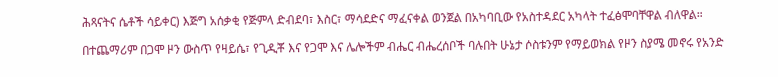ሕጻናትና ሴቶች ሳይቀር) እጅግ አሰቃቂ የጅምላ ድብደባ፣ እስር፣ ማሳደድና ማፈናቀል ወንጀል በአካባቢው የአስተዳደር አካላት ተፈፅሞባቸዋል ብለዋል።

በተጨማሪም በጋሞ ዞን ውስጥ የዛይሴ፣ የጊዲቾ እና የጋሞ እና ሌሎችም ብሔር ብሔረሰቦች ባሉበት ሁኔታ ሶስቱንም የማይወክል የዞን ስያሜ መኖሩ የአንድ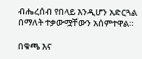ብሔረሰብ የበላይ እንዲሆን አድርጓል በማለት ተቃውሟቸውን አሰምተዋል።

በቁጫ እና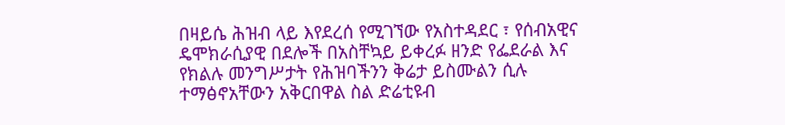በዛይሴ ሕዝብ ላይ እየደረሰ የሚገኘው የአስተዳደር ፣ የሰብአዊና ዴሞክራሲያዊ በደሎች በአስቸኳይ ይቀረፉ ዘንድ የፌደራል እና የክልሉ መንግሥታት የሕዝባችንን ቅሬታ ይስሙልን ሲሉ ተማፅኖአቸውን አቅርበዋል ስል ድሬቲዩብ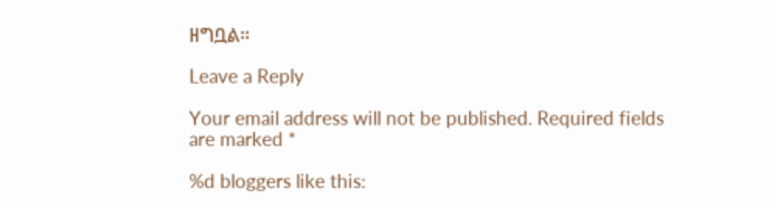ዘግቧል።

Leave a Reply

Your email address will not be published. Required fields are marked *

%d bloggers like this: